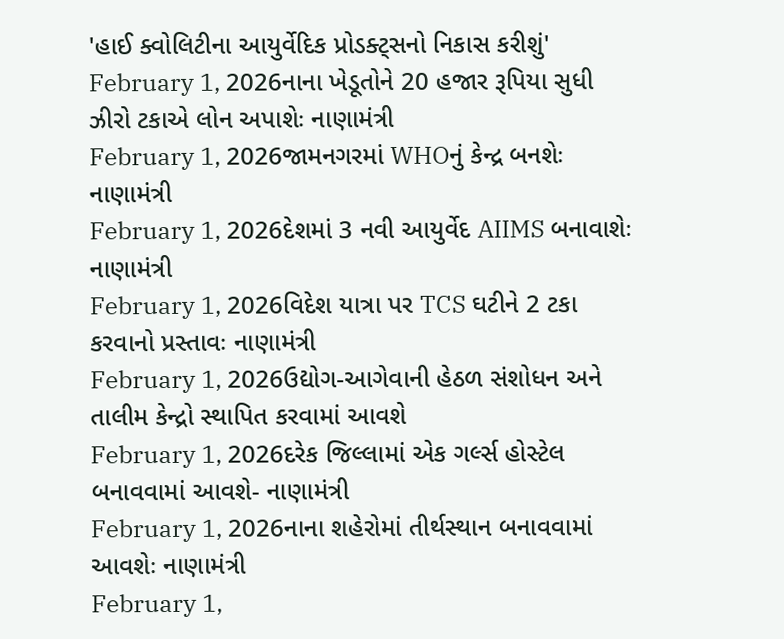'હાઈ ક્વોલિટીના આયુર્વેદિક પ્રોડક્ટ્સનો નિકાસ કરીશું'
February 1, 2026નાના ખેડૂતોને 20 હજાર રૂપિયા સુધી ઝીરો ટકાએ લોન અપાશેઃ નાણામંત્રી
February 1, 2026જામનગરમાં WHOનું કેન્દ્ર બનશેઃ નાણામંત્રી
February 1, 2026દેશમાં 3 નવી આયુર્વેદ AIIMS બનાવાશેઃ નાણામંત્રી
February 1, 2026વિદેશ યાત્રા પર TCS ઘટીને 2 ટકા કરવાનો પ્રસ્તાવઃ નાણામંત્રી
February 1, 2026ઉદ્યોગ-આગેવાની હેઠળ સંશોધન અને તાલીમ કેન્દ્રો સ્થાપિત કરવામાં આવશે
February 1, 2026દરેક જિલ્લામાં એક ગર્લ્સ હોસ્ટેલ બનાવવામાં આવશે- નાણામંત્રી
February 1, 2026નાના શહેરોમાં તીર્થસ્થાન બનાવવામાં આવશેઃ નાણામંત્રી
February 1,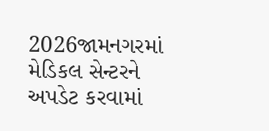2026જામનગરમાં મેડિકલ સેન્ટરને અપડેટ કરવામાં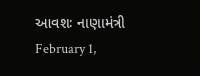આવશઃ નાણામંત્રી
February 1,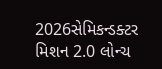2026સેમિકન્ડક્ટર મિશન 2.0 લોન્ચ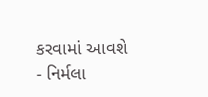કરવામાં આવશે - નિર્મલા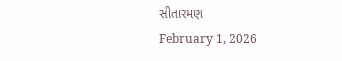સીતારમણ
February 1, 2026